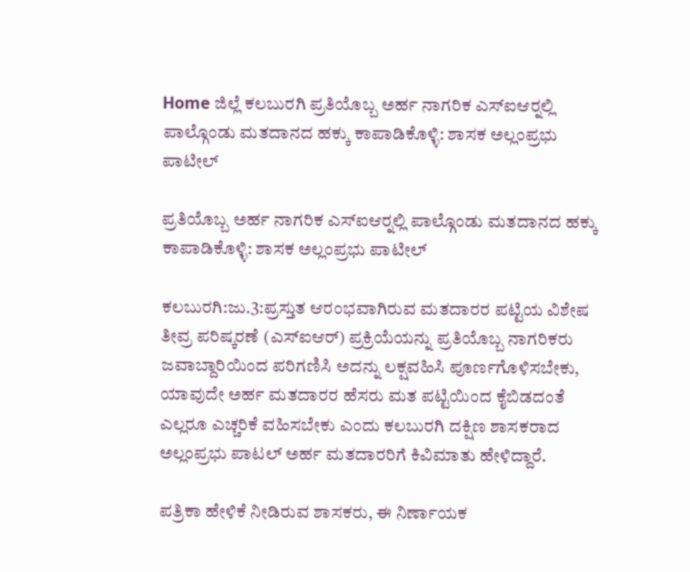Home ಜಿಲ್ಲೆ ಕಲಬುರಗಿ ಪ್ರತಿಯೊಬ್ಬ ಅರ್ಹ ನಾಗರಿಕ ಎಸ್‍ಐಆರ್‍ನಲ್ಲಿ ಪಾಲ್ಗೊಂಡು ಮತದಾನದ ಹಕ್ಕು ಕಾಪಾಡಿಕೊಳ್ಳಿ: ಶಾಸಕ ಅಲ್ಲಂಪ್ರಭು ಪಾಟೀಲ್

ಪ್ರತಿಯೊಬ್ಬ ಅರ್ಹ ನಾಗರಿಕ ಎಸ್‍ಐಆರ್‍ನಲ್ಲಿ ಪಾಲ್ಗೊಂಡು ಮತದಾನದ ಹಕ್ಕು ಕಾಪಾಡಿಕೊಳ್ಳಿ: ಶಾಸಕ ಅಲ್ಲಂಪ್ರಭು ಪಾಟೀಲ್

ಕಲಬುರಗಿ:ಜು.3:ಪ್ರಸ್ತುತ ಆರಂಭವಾಗಿರುವ ಮತದಾರರ ಪಟ್ಟಿಯ ವಿಶೇಷ ತೀವ್ರ ಪರಿಷ್ಕರಣೆ (ಎಸ್‍ಐಆರ್) ಪ್ರಕ್ರಿಯೆಯನ್ನು ಪ್ರತಿಯೊಬ್ಬ ನಾಗರಿಕರು ಜವಾಬ್ದಾರಿಯಿಂದ ಪರಿಗಣಿಸಿ ಅದನ್ನು ಲಕ್ಷವಹಿಸಿ ಪೂರ್ಣಗೊಳಿಸಬೇಕು, ಯಾವುದೇ ಅರ್ಹ ಮತದಾರರ ಹೆಸರು ಮತ ಪಟ್ಟಿಯಿಂದ ಕೈಬಿಡದಂತೆ ಎಲ್ಲರೂ ಎಚ್ಚರಿಕೆ ವಹಿಸಬೇಕು ಎಂದು ಕಲಬುರಗಿ ದಕ್ಷಿಣ ಶಾಸಕರಾದ ಅಲ್ಲಂಪ್ರಭು ಪಾಟಲ್ ಅರ್ಹ ಮತದಾರರಿಗೆ ಕಿವಿಮಾತು ಹೇಳಿದ್ದಾರೆ.

ಪತ್ರಿಕಾ ಹೇಳಿಕೆ ನೀಡಿರುವ ಶಾಸಕರು, ಈ ನಿರ್ಣಾಯಕ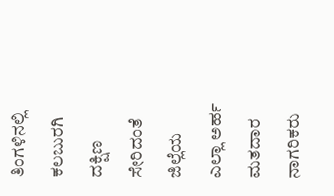ತಿಂಗಳಿನಲ್ಲಿ ಕಲಬುರಗಿ ದಕ್ಷಿಣ ಸೇರಿದಂತೆ ಜಿಲ್ಲೆಯ ಎಲ್ಲಾ ಅರ್ಹ ಮತದಾರ ನಾಗರಿಕರು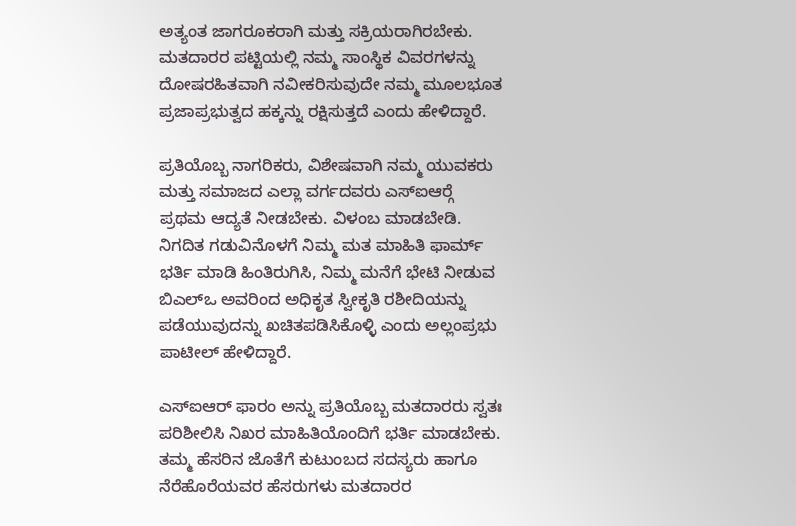ಅತ್ಯಂತ ಜಾಗರೂಕರಾಗಿ ಮತ್ತು ಸಕ್ರಿಯರಾಗಿರಬೇಕು. ಮತದಾರರ ಪಟ್ಟಿಯಲ್ಲಿ ನಮ್ಮ ಸಾಂಸ್ಥಿಕ ವಿವರಗಳನ್ನು ದೋಷರಹಿತವಾಗಿ ನವೀಕರಿಸುವುದೇ ನಮ್ಮ ಮೂಲಭೂತ ಪ್ರಜಾಪ್ರಭುತ್ವದ ಹಕ್ಕನ್ನು ರಕ್ಷಿಸುತ್ತದೆ ಎಂದು ಹೇಳಿದ್ದಾರೆ.

ಪ್ರತಿಯೊಬ್ಬ ನಾಗರಿಕರು, ವಿಶೇಷವಾಗಿ ನಮ್ಮ ಯುವಕರು ಮತ್ತು ಸಮಾಜದ ಎಲ್ಲಾ ವರ್ಗದವರು ಎಸ್‍ಐಆರ್‍ಗೆ ಪ್ರಥಮ ಆದ್ಯತೆ ನೀಡಬೇಕು. ವಿಳಂಬ ಮಾಡಬೇಡಿ. ನಿಗದಿತ ಗಡುವಿನೊಳಗೆ ನಿಮ್ಮ ಮತ ಮಾಹಿತಿ ಫಾರ್ಮ್ ಭರ್ತಿ ಮಾಡಿ ಹಿಂತಿರುಗಿಸಿ, ನಿಮ್ಮ ಮನೆಗೆ ಭೇಟಿ ನೀಡುವ ಬಿಎಲ್‍ಒ ಅವರಿಂದ ಅಧಿಕೃತ ಸ್ವೀಕೃತಿ ರಶೀದಿಯನ್ನು ಪಡೆಯುವುದನ್ನು ಖಚಿತಪಡಿಸಿಕೊಳ್ಳಿ ಎಂದು ಅಲ್ಲಂಪ್ರಭು ಪಾಟೀಲ್ ಹೇಳಿದ್ದಾರೆ.

ಎಸ್‍ಐಆರ್ ಫಾರಂ ಅನ್ನು ಪ್ರತಿಯೊಬ್ಬ ಮತದಾರರು ಸ್ವತಃ ಪರಿಶೀಲಿಸಿ ನಿಖರ ಮಾಹಿತಿಯೊಂದಿಗೆ ಭರ್ತಿ ಮಾಡಬೇಕು.
ತಮ್ಮ ಹೆಸರಿನ ಜೊತೆಗೆ ಕುಟುಂಬದ ಸದಸ್ಯರು ಹಾಗೂ ನೆರೆಹೊರೆಯವರ ಹೆಸರುಗಳು ಮತದಾರರ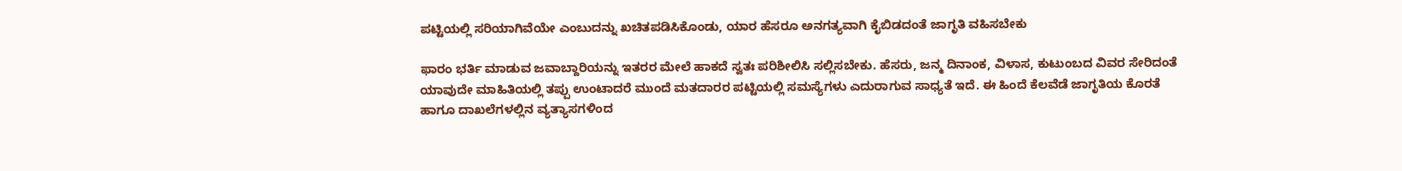ಪಟ್ಟಿಯಲ್ಲಿ ಸರಿಯಾಗಿವೆಯೇ ಎಂಬುದನ್ನು ಖಚಿತಪಡಿಸಿಕೊಂಡು, ಯಾರ ಹೆಸರೂ ಅನಗತ್ಯವಾಗಿ ಕೈಬಿಡದಂತೆ ಜಾಗೃತಿ ವಹಿಸಬೇಕು

ಫಾರಂ ಭರ್ತಿ ಮಾಡುವ ಜವಾಬ್ದಾರಿಯನ್ನು ಇತರರ ಮೇಲೆ ಹಾಕದೆ ಸ್ವತಃ ಪರಿಶೀಲಿಸಿ ಸಲ್ಲಿಸಬೇಕು. ಹೆಸರು, ಜನ್ಮ ದಿನಾಂಕ, ವಿಳಾಸ, ಕುಟುಂಬದ ವಿವರ ಸೇರಿದಂತೆ ಯಾವುದೇ ಮಾಹಿತಿಯಲ್ಲಿ ತಪ್ಪು ಉಂಟಾದರೆ ಮುಂದೆ ಮತದಾರರ ಪಟ್ಟಿಯಲ್ಲಿ ಸಮಸ್ಯೆಗಳು ಎದುರಾಗುವ ಸಾಧ್ಯತೆ ಇದೆ. ಈ ಹಿಂದೆ ಕೆಲವೆಡೆ ಜಾಗೃತಿಯ ಕೊರತೆ ಹಾಗೂ ದಾಖಲೆಗಳಲ್ಲಿನ ವ್ಯತ್ಯಾಸಗಳಿಂದ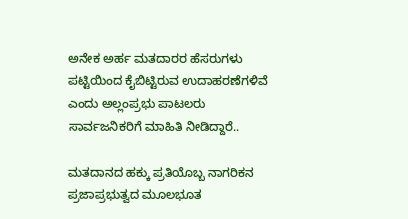ಅನೇಕ ಅರ್ಹ ಮತದಾರರ ಹೆಸರುಗಳು ಪಟ್ಟಿಯಿಂದ ಕೈಬಿಟ್ಟಿರುವ ಉದಾಹರಣೆಗಳಿವೆ ಎಂದು ಅಲ್ಲಂಪ್ರಭು ಪಾಟಲರು ಸಾರ್ವಜನಿಕರಿಗೆ ಮಾಹಿತಿ ನೀಡಿದ್ದಾರೆ..

ಮತದಾನದ ಹಕ್ಕು ಪ್ರತಿಯೊಬ್ಬ ನಾಗರಿಕನ ಪ್ರಜಾಪ್ರಭುತ್ವದ ಮೂಲಭೂತ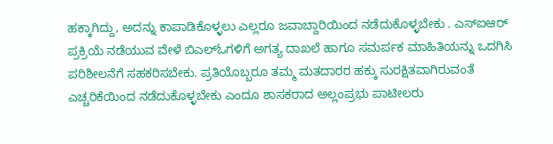ಹಕ್ಕಾಗಿದ್ದು, ಅದನ್ನು ಕಾಪಾಡಿಕೊಳ್ಳಲು ಎಲ್ಲರೂ ಜವಾಬ್ದಾರಿಯಿಂದ ನಡೆದುಕೊಳ್ಳಬೇಕು . ಎಸ್‍ಐಆರ್ ಪ್ರಕ್ರಿಯೆ ನಡೆಯುವ ವೇಳೆ ಬಿಎಲ್‍ಓಗಳಿಗೆ ಅಗತ್ಯ ದಾಖಲೆ ಹಾಗೂ ಸಮರ್ಪಕ ಮಾಹಿತಿಯನ್ನು ಒದಗಿಸಿ ಪರಿಶೀಲನೆಗೆ ಸಹಕರಿಸಬೇಕು. ಪ್ರತಿಯೊಬ್ಬರೂ ತಮ್ಮ ಮತದಾರರ ಹಕ್ಕು ಸುರಕ್ಷಿತವಾಗಿರುವಂತೆ ಎಚ್ಚರಿಕೆಯಿಂದ ನಡೆದುಕೊಳ್ಳಬೇಕು ಎಂದೂ ಶಾಸಕರಾದ ಅಲ್ಲಂಪ್ರಭು ಪಾಟೀಲರು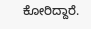ಕೋರಿದ್ದಾರೆ.